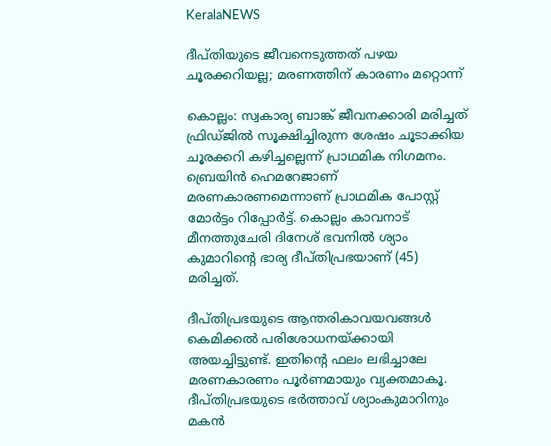KeralaNEWS

ദീപ്തിയുടെ ജീവനെടുത്തത് പഴയ ചൂരക്കറിയല്ല; മരണത്തിന് കാരണം മറ്റൊന്ന്

കൊല്ലം: സ്വകാര്യ ബാങ്ക് ജീവനക്കാരി മരിച്ചത് ഫ്രിഡ്ജില്‍ സൂക്ഷിച്ചിരുന്ന ശേഷം ചൂടാക്കിയ ചൂരക്കറി കഴിച്ചല്ലെന്ന് പ്രാഥമിക നിഗമനം. ബ്രെയിന്‍ ഹെമറേജാണ് മരണകാരണമെന്നാണ് പ്രാഥമിക പോസ്റ്റ് മോര്‍ട്ടം റിപ്പോര്‍ട്ട്. കൊല്ലം കാവനാട് മീനത്തുചേരി ദിനേശ് ഭവനില്‍ ശ്യാം കുമാറിന്റെ ഭാര്യ ദീപ്തിപ്രഭയാണ് (45) മരിച്ചത്.

ദീപ്തിപ്രഭയുടെ ആന്തരികാവയവങ്ങള്‍ കെമിക്കല്‍ പരിശോധനയ്ക്കായി അയച്ചിട്ടുണ്ട്. ഇതിന്റെ ഫലം ലഭിച്ചാലേ മരണകാരണം പൂര്‍ണമായും വ്യക്തമാകൂ. ദീപ്തിപ്രഭയുടെ ഭര്‍ത്താവ് ശ്യാംകുമാറിനും മകന്‍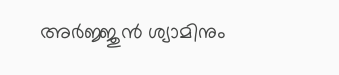അര്‍ജ്ജുന്‍ ശ്യാമിനും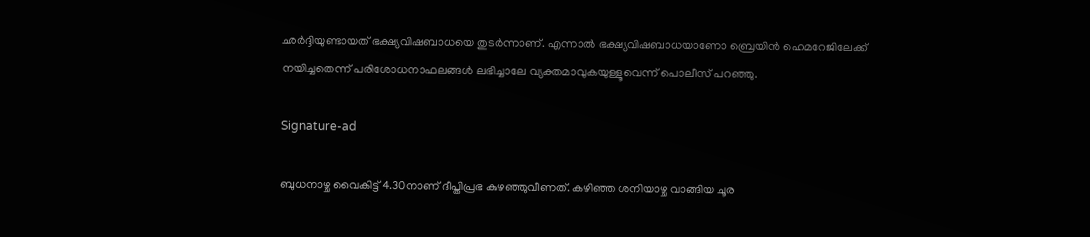ഛര്‍ദ്ദിയുണ്ടായത് ഭക്ഷ്യവിഷബാധയെ തുടര്‍ന്നാണ്. എന്നാല്‍ ഭക്ഷ്യവിഷബാധയാണോ ബ്രെയിന്‍ ഹെമറേജിലേക്ക് നയിച്ചതെന്ന് പരിശോധനാഫലങ്ങള്‍ ലഭിച്ചാലേ വ്യക്തമാവുകയുള്ളൂവെന്ന് പൊലീസ് പറഞ്ഞു.

Signature-ad

ബുധനാഴ്ച വൈകിട്ട് 4.30നാണ് ദീപ്തിപ്രഭ കുഴഞ്ഞുവീണത്. കഴിഞ്ഞ ശനിയാഴ്ച വാങ്ങിയ ചൂര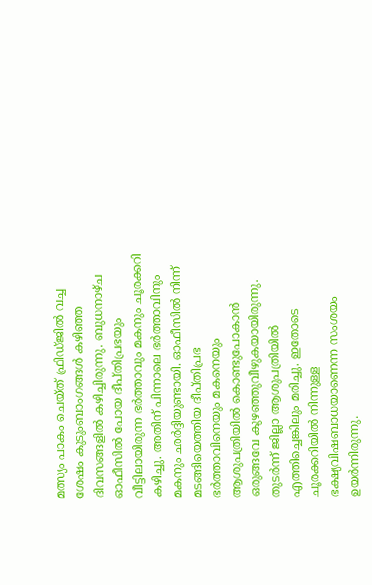മത്സ്യം പാകം ചെയ്ത് ഫ്രിഡ്ജില്‍ വച്ച ശേഷം കുടുംബാംഗങ്ങള്‍ കഴിഞ്ഞ ദിവസങ്ങളില്‍ കഴിച്ചിരുന്നു. ബുധനാഴ്ച ഓഫീസില്‍ പോയ ദീപ്തിപ്രഭയും വീട്ടിലായിരുന്ന ഭര്‍ത്താവും മകനും ചൂരക്കറി കഴിച്ചു. അതിന് പിന്നാലെ ഭര്‍ത്താവിനും മകനും ഛര്‍ദ്ദിയുണ്ടായി. ഓഫീസില്‍ നിന്ന് മടങ്ങിയെത്തിയ ദീപ്തിപ്രഭ ഭര്‍ത്താവിനെയും മകനെയും ആശുപത്രിയില്‍ കൊണ്ടുപോകാന്‍ ഒരുങ്ങവേ കുഴഞ്ഞുവീഴുകയായിരുന്നു. തുടര്‍ന്ന് ജില്ലാ ആശുപത്രിയില്‍ എത്തിച്ചെങ്കിലും മരിച്ചു. ഇതോടെ ചൂരക്കറിയില്‍ നിന്നുള്ള ഭക്ഷ്യവിഷബാധയാണെന്ന സംശയം ഉയര്‍ന്നിരുന്നു.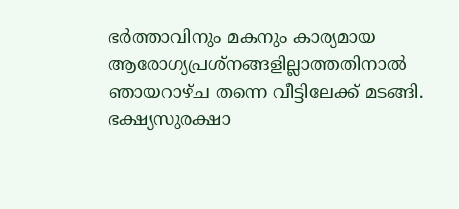ഭര്‍ത്താവിനും മകനും കാര്യമായ ആരോഗ്യപ്രശ്നങ്ങളില്ലാത്തതിനാല്‍ ഞായറാഴ്ച തന്നെ വീട്ടിലേക്ക് മടങ്ങി. ഭക്ഷ്യസുരക്ഷാ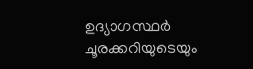ഉദ്യാഗസ്ഥര്‍ ചൂരക്കറിയുടെയും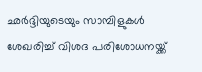ഛര്‍ദ്ദിയുടെയും സാമ്പിളുകള്‍ ശേഖരിച്ച് വിശദ പരിശോധനയ്ക്ക്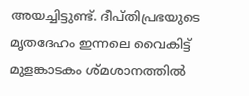അയച്ചിട്ടുണ്ട്. ദീപ്തിപ്രഭയുടെ മൃതദേഹം ഇന്നലെ വൈകിട്ട് മുളങ്കാടകം ശ്മശാനത്തില്‍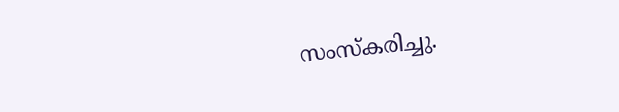സംസ്‌കരിച്ചു.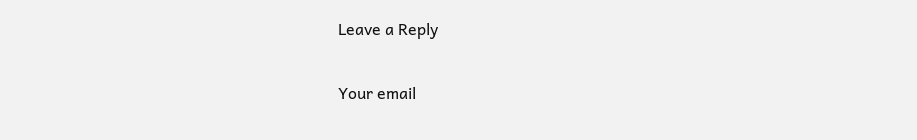Leave a Reply

Your email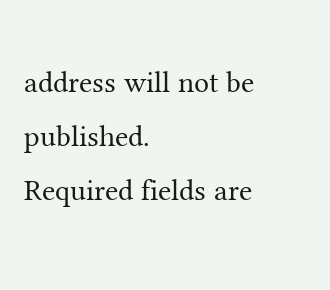address will not be published. Required fields are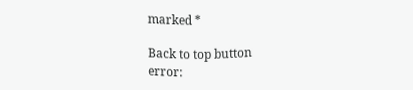marked *

Back to top button
error: